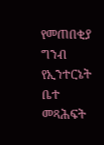የመጠበቂያ ግንብ የኢንተርኔት ቤተ መጻሕፍት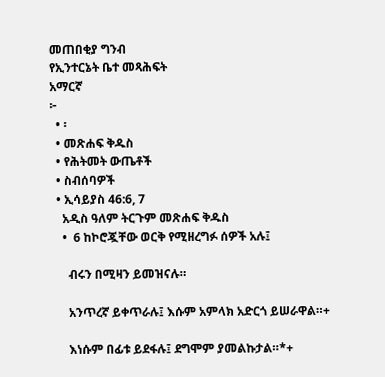መጠበቂያ ግንብ
የኢንተርኔት ቤተ መጻሕፍት
አማርኛ
፦
  • ፡
  • መጽሐፍ ቅዱስ
  • የሕትመት ውጤቶች
  • ስብሰባዎች
  • ኢሳይያስ 46:6, 7
    አዲስ ዓለም ትርጉም መጽሐፍ ቅዱስ
    •  6 ከኮሮጇቸው ወርቅ የሚዘረግፉ ሰዎች አሉ፤

      ብሩን በሚዛን ይመዝናሉ።

      አንጥረኛ ይቀጥራሉ፤ እሱም አምላክ አድርጎ ይሠራዋል።+

      እነሱም በፊቱ ይደፋሉ፤ ደግሞም ያመልኩታል።*+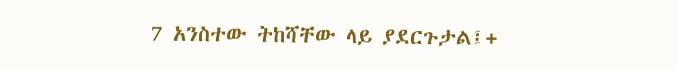7 አንስተው ትከሻቸው ላይ ያደርጉታል፤+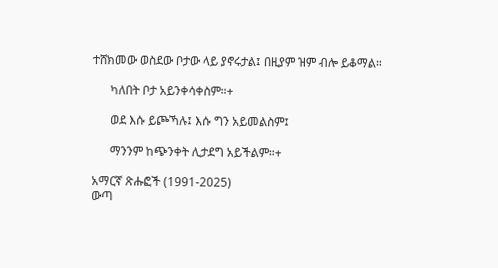ተሸክመው ወስደው ቦታው ላይ ያኖሩታል፤ በዚያም ዝም ብሎ ይቆማል።

      ካለበት ቦታ አይንቀሳቀስም።+

      ወደ እሱ ይጮኻሉ፤ እሱ ግን አይመልስም፤

      ማንንም ከጭንቀት ሊታደግ አይችልም።+

አማርኛ ጽሑፎች (1991-2025)
ውጣ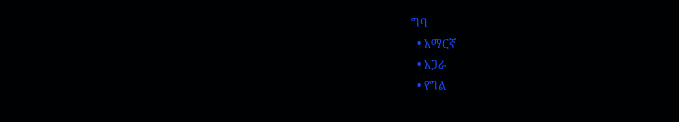ግባ
  • አማርኛ
  • አጋራ
  • የግል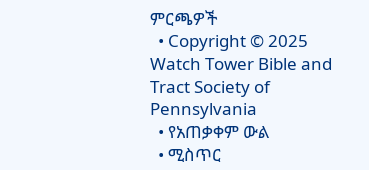ምርጫዎች
  • Copyright © 2025 Watch Tower Bible and Tract Society of Pennsylvania
  • የአጠቃቀም ውል
  • ሚስጥር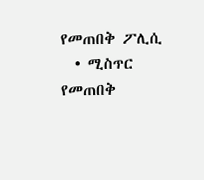የመጠበቅ ፖሊሲ
  • ሚስጥር የመጠበቅ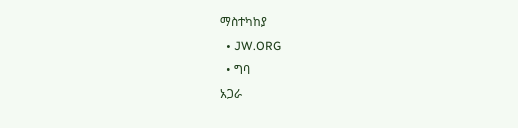ማስተካከያ
  • JW.ORG
  • ግባ
አጋራ